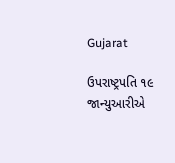Gujarat

ઉપરાષ્ટ્રપતિ ૧૯ જાન્યુઆરીએ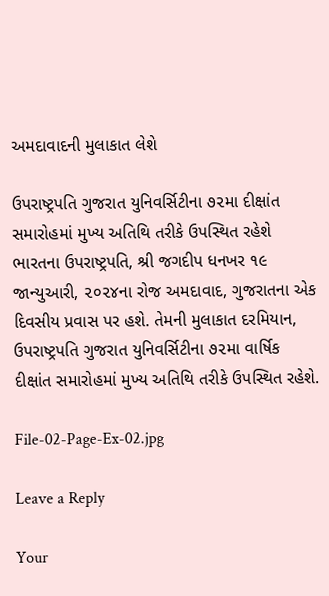અમદાવાદની મુલાકાત લેશે

ઉપરાષ્ટ્રપતિ ગુજરાત યુનિવર્સિટીના ૭૨મા દીક્ષાંત સમારોહમાં મુખ્ય અતિથિ તરીકે ઉપસ્થિત રહેશે ભારતના ઉપરાષ્ટ્રપતિ, શ્રી જગદીપ ધનખર ૧૯ જાન્યુઆરી, ૨૦૨૪ના રોજ અમદાવાદ, ગુજરાતના એક દિવસીય પ્રવાસ પર હશે. તેમની મુલાકાત દરમિયાન, ઉપરાષ્ટ્રપતિ ગુજરાત યુનિવર્સિટીના ૭૨મા વાર્ષિક દીક્ષાંત સમારોહમાં મુખ્ય અતિથિ તરીકે ઉપસ્થિત રહેશે.

File-02-Page-Ex-02.jpg

Leave a Reply

Your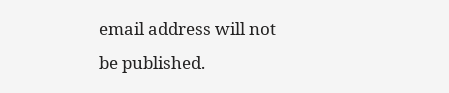email address will not be published.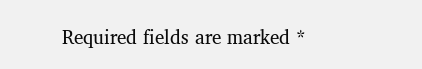Required fields are marked *